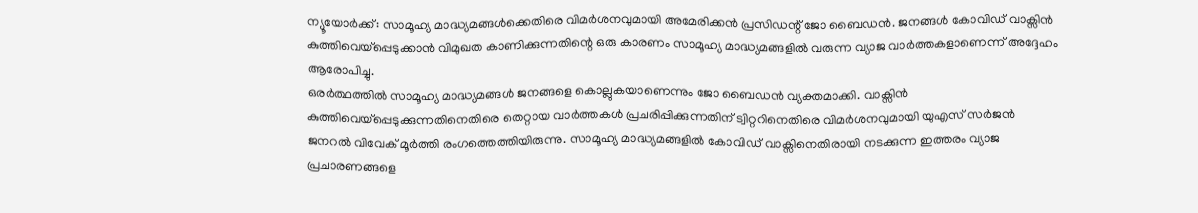ന്യൂയോർക്ക്: സാമൂഹ്യ മാദ്ധ്യമങ്ങൾക്കെതിരെ വിമർശനവുമായി അമേരിക്കൻ പ്രസിഡന്റ് ജോ ബൈഡൻ. ജനങ്ങൾ കോവിഡ് വാക്സിൻ കുത്തിവെയ്പ്പെടുക്കാൻ വിമുഖത കാണിക്കുന്നതിന്റെ ഒരു കാരണം സാമൂഹ്യ മാദ്ധ്യമങ്ങളിൽ വരുന്ന വ്യാജ വാർത്തകളാണെന്ന് അദ്ദേഹം ആരോപിച്ചു.
ഒരർത്ഥത്തിൽ സാമൂഹ്യ മാദ്ധ്യമങ്ങൾ ജനങ്ങളെ കൊല്ലുകയാണെന്നും ജോ ബൈഡൻ വ്യക്തമാക്കി. വാക്സിൻ കുത്തിവെയ്പ്പെടുക്കുന്നതിനെതിരെ തെറ്റായ വാർത്തകൾ പ്രചരിപ്പിക്കുന്നതിന് ട്വിറ്ററിനെതിരെ വിമർശനവുമായി യുഎസ് സർജൻ ജനറൽ വിവേക് മൂർത്തി രംഗത്തെത്തിയിരുന്നു. സാമൂഹ്യ മാദ്ധ്യമങ്ങളിൽ കോവിഡ് വാക്സിനെതിരായി നടക്കുന്ന ഇത്തരം വ്യാജ പ്രചാരണങ്ങളെ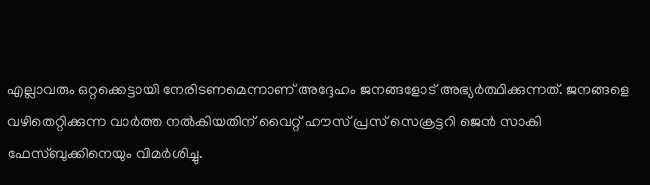എല്ലാവരും ഒറ്റക്കെട്ടായി നേരിടണമെന്നാണ് അദ്ദേഹം ജനങ്ങളോട് അഭ്യർത്ഥിക്കുന്നത്. ജനങ്ങളെ വഴിതെറ്റിക്കുന്ന വാർത്ത നൽകിയതിന് വൈറ്റ് ഹൗസ് പ്രസ് സെക്രട്ടറി ജെൻ സാകി ഫേസ്ബുക്കിനെയും വിമർശിച്ചു.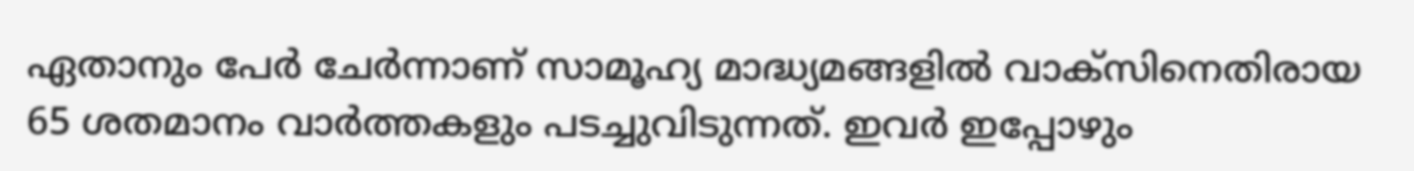ഏതാനും പേർ ചേർന്നാണ് സാമൂഹ്യ മാദ്ധ്യമങ്ങളിൽ വാക്സിനെതിരായ 65 ശതമാനം വാർത്തകളും പടച്ചുവിടുന്നത്. ഇവർ ഇപ്പോഴും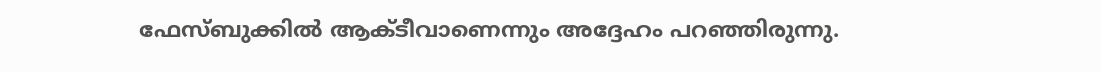ഫേസ്ബുക്കിൽ ആക്ടീവാണെന്നും അദ്ദേഹം പറഞ്ഞിരുന്നു.